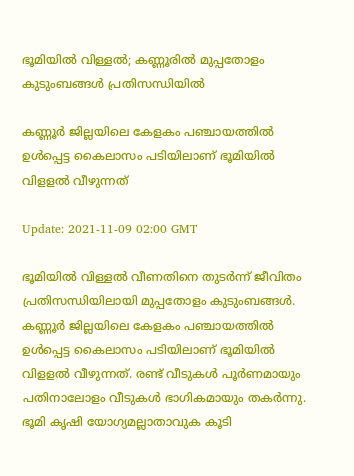ഭൂമിയില്‍ വിള്ളല്‍; കണ്ണൂരില്‍ മുപ്പതോളം കുടുംബങ്ങള്‍ പ്രതിസന്ധിയില്‍

കണ്ണൂര്‍ ജില്ലയിലെ കേളകം പഞ്ചായത്തില്‍ ഉള്‍പ്പെട്ട കൈലാസം പടിയിലാണ് ഭൂമിയില്‍ വിളളല്‍ വീഴുന്നത്

Update: 2021-11-09 02:00 GMT

ഭൂമിയില്‍ വിള്ളൽ വീണതിനെ തുടര്‍ന്ന് ജീവിതം പ്രതിസന്ധിയിലായി മുപ്പതോളം കുടുംബങ്ങള്‍. കണ്ണൂര്‍ ജില്ലയിലെ കേളകം പഞ്ചായത്തില്‍ ഉള്‍പ്പെട്ട കൈലാസം പടിയിലാണ് ഭൂമിയില്‍ വിളളല്‍ വീഴുന്നത്. രണ്ട് വീടുകള്‍ പൂര്‍ണമായും പതിനാലോളം വീടുകള്‍ ഭാഗികമായും തകര്‍ന്നു. ഭൂമി കൃഷി യോഗ്യമല്ലാതാവുക കൂടി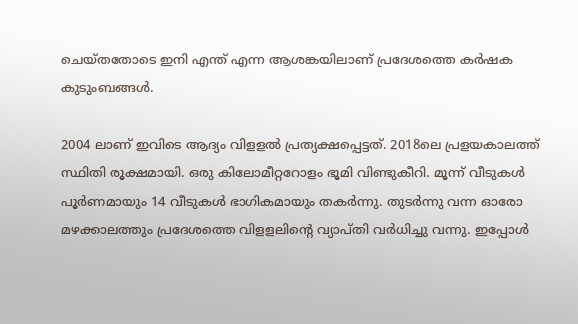ചെയ്തതോടെ ഇനി എന്ത് എന്ന ആശങ്കയിലാണ് പ്രദേശത്തെ കര്‍ഷക കുടുംബങ്ങള്‍.

2004 ലാണ് ഇവിടെ ആദ്യം വിളളല്‍ പ്രത്യക്ഷപ്പെട്ടത്. 2018ലെ പ്രളയകാലത്ത് സ്ഥിതി രൂക്ഷമായി. ഒരു കിലോമീറ്ററോളം ഭൂമി വിണ്ടുകീറി. മൂന്ന് വീടുകള്‍ പൂര്‍ണമായും 14 വീടുകള്‍ ഭാഗികമായും തകര്‍ന്നു. തുടര്‍ന്നു വന്ന ഓരോ മഴക്കാലത്തും പ്രദേശത്തെ വിളളലിന്‍റെ വ്യാപ്തി വര്‍ധിച്ചു വന്നു. ഇപ്പോള്‍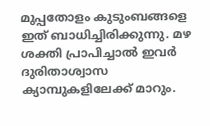മുപ്പതോളം കുടുംബങ്ങളെ ഇത് ബാധിച്ചിരിക്കുന്നു. മഴ ശക്തി പ്രാപിച്ചാല്‍ ഇവര്‍ ദുരിതാശ്വാസ ക്യാമ്പുകളിലേക്ക് മാറും.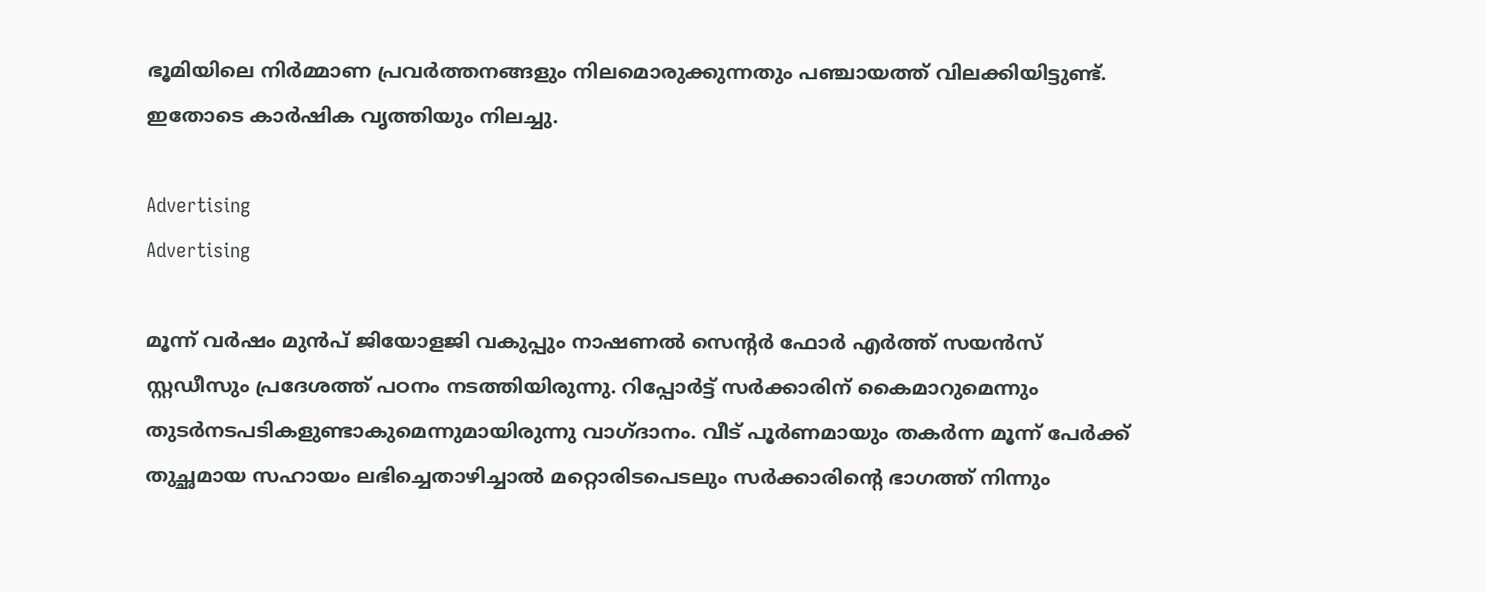ഭൂമിയിലെ നിര്‍മ്മാണ പ്രവര്‍ത്തനങ്ങളും നിലമൊരുക്കുന്നതും പഞ്ചായത്ത് വിലക്കിയിട്ടുണ്ട്. ഇതോടെ കാര്‍ഷിക വൃത്തിയും നിലച്ചു.

Advertising
Advertising

മൂന്ന് വര്‍ഷം മുന്‍പ് ജിയോളജി വകുപ്പും നാഷണല്‍ സെന്‍റര്‍ ഫോര്‍ എര്‍ത്ത് സയന്‍സ് സ്റ്റഡീസും പ്രദേശത്ത് പഠനം നടത്തിയിരുന്നു. റിപ്പോര്‍ട്ട് സര്‍ക്കാരിന് കൈമാറുമെന്നും തുടര്‍നടപടികളുണ്ടാകുമെന്നുമായിരുന്നു വാഗ്ദാനം. വീട് പൂര്‍ണമായും തകര്‍ന്ന മൂന്ന് പേര്‍ക്ക് തുച്ഛമായ സഹായം ലഭിച്ചെതാഴിച്ചാല്‍ മറ്റൊരിടപെടലും സര്‍ക്കാരിന്‍റെ ഭാഗത്ത് നിന്നും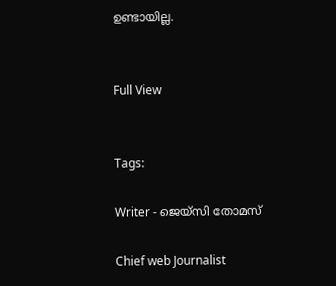ഉണ്ടായില്ല.


Full View


Tags:

Writer - ജെയ്സി തോമസ്

Chief web Journalist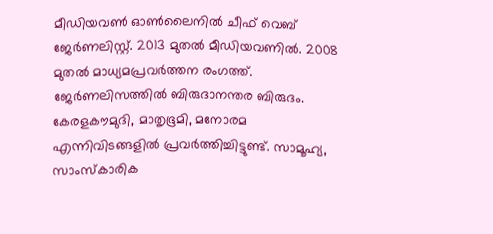മീഡിയവൺ ഓൺലൈനിൽ ചീഫ് വെബ് ജേർണലിസ്റ്റ്. 2013 മുതൽ മീഡിയവണിൽ. 2008 മുതൽ മാധ്യമപ്രവർത്തന രംഗത്ത്. ജേർണലിസത്തിൽ ബിരുദാനന്തര ബിരുദം. കേരളകൗമുദി, മാതൃഭൂമി, മനോരമ എന്നിവിടങ്ങളിൽ പ്രവർത്തിച്ചിട്ടുണ്ട്. സാമൂഹ്യ, സാംസ്‌കാരിക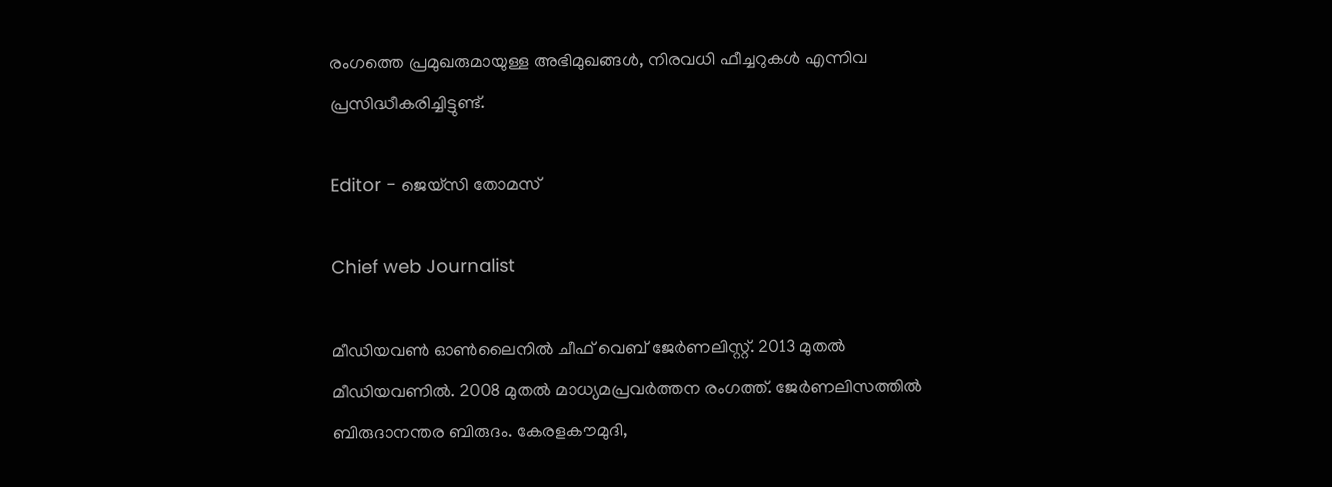രംഗത്തെ പ്രമുഖരുമായുള്ള അഭിമുഖങ്ങൾ, നിരവധി ഫീച്ചറുകൾ എന്നിവ പ്രസിദ്ധീകരിച്ചിട്ടുണ്ട്.

Editor - ജെയ്സി തോമസ്

Chief web Journalist

മീഡിയവൺ ഓൺലൈനിൽ ചീഫ് വെബ് ജേർണലിസ്റ്റ്. 2013 മുതൽ മീഡിയവണിൽ. 2008 മുതൽ മാധ്യമപ്രവർത്തന രംഗത്ത്. ജേർണലിസത്തിൽ ബിരുദാനന്തര ബിരുദം. കേരളകൗമുദി,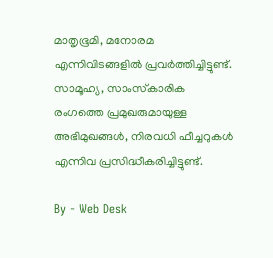മാതൃഭൂമി, മനോരമ എന്നിവിടങ്ങളിൽ പ്രവർത്തിച്ചിട്ടുണ്ട്. സാമൂഹ്യ, സാംസ്‌കാരിക രംഗത്തെ പ്രമുഖരുമായുള്ള അഭിമുഖങ്ങൾ, നിരവധി ഫീച്ചറുകൾ എന്നിവ പ്രസിദ്ധീകരിച്ചിട്ടുണ്ട്.

By - Web Desk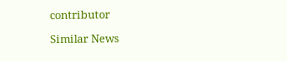contributor

Similar News